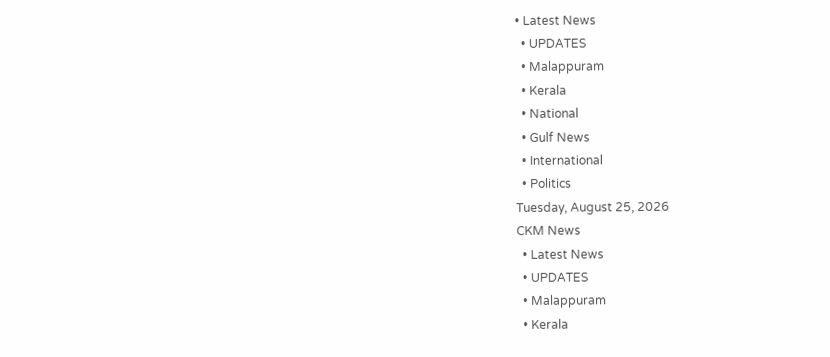• Latest News
  • UPDATES
  • Malappuram
  • Kerala
  • National
  • Gulf News
  • International
  • Politics
Tuesday, August 25, 2026
CKM News
  • Latest News
  • UPDATES
  • Malappuram
  • Kerala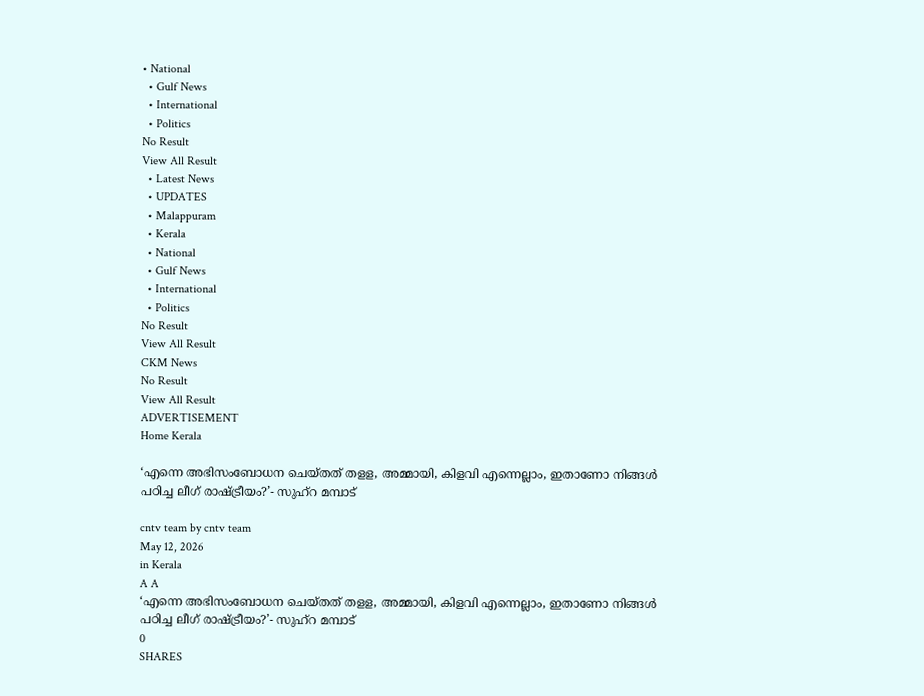• National
  • Gulf News
  • International
  • Politics
No Result
View All Result
  • Latest News
  • UPDATES
  • Malappuram
  • Kerala
  • National
  • Gulf News
  • International
  • Politics
No Result
View All Result
CKM News
No Result
View All Result
ADVERTISEMENT
Home Kerala

‘എന്നെ അഭിസംബോധന ചെയ്തത് തളള, അമ്മായി, കിളവി എന്നെല്ലാം, ഇതാണോ നിങ്ങൾ പഠിച്ച ലീഗ് രാഷ്ട്രീയം?’- സുഹ്‌റ മമ്പാട്

cntv team by cntv team
May 12, 2026
in Kerala
A A
‘എന്നെ അഭിസംബോധന ചെയ്തത് തളള, അമ്മായി, കിളവി എന്നെല്ലാം, ഇതാണോ നിങ്ങൾ പഠിച്ച ലീഗ് രാഷ്ട്രീയം?’- സുഹ്‌റ മമ്പാട്
0
SHARES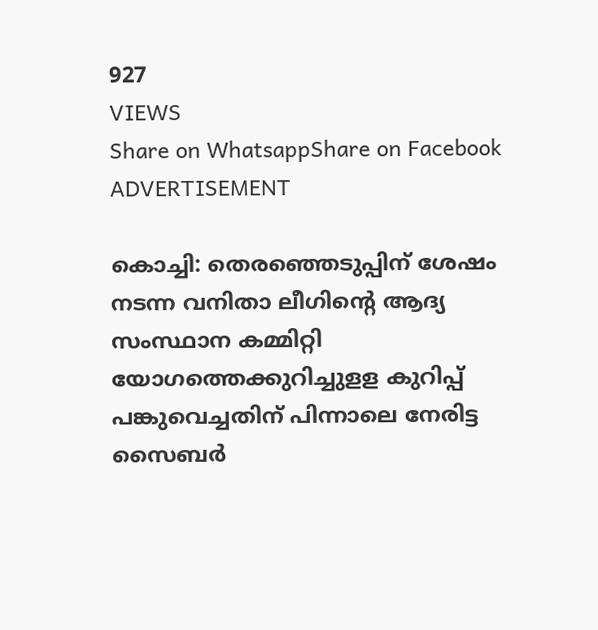927
VIEWS
Share on WhatsappShare on Facebook
ADVERTISEMENT

കൊച്ചി: തെരഞ്ഞെടുപ്പിന് ശേഷം നടന്ന വനിതാ ലീഗിന്റെ ആദ്യ സംസ്ഥാന കമ്മിറ്റി യോഗത്തെക്കുറിച്ചുളള കുറിപ്പ് പങ്കുവെച്ചതിന് പിന്നാലെ നേരിട്ട സൈബര്‍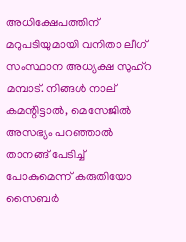അധിക്ഷേപത്തിന് മറുപടിയുമായി വനിതാ ലീഗ് സംസ്ഥാന അധ്യക്ഷ സുഹ്‌റ മമ്പാട്. നിങ്ങള്‍ നാല് കമന്റിട്ടാല്‍, മെസേജില്‍ അസഭ്യം പറഞ്ഞാല്‍ താനങ്ങ് പേടിച്ച് പോകുമെന്ന് കരുതിയോ സൈബര്‍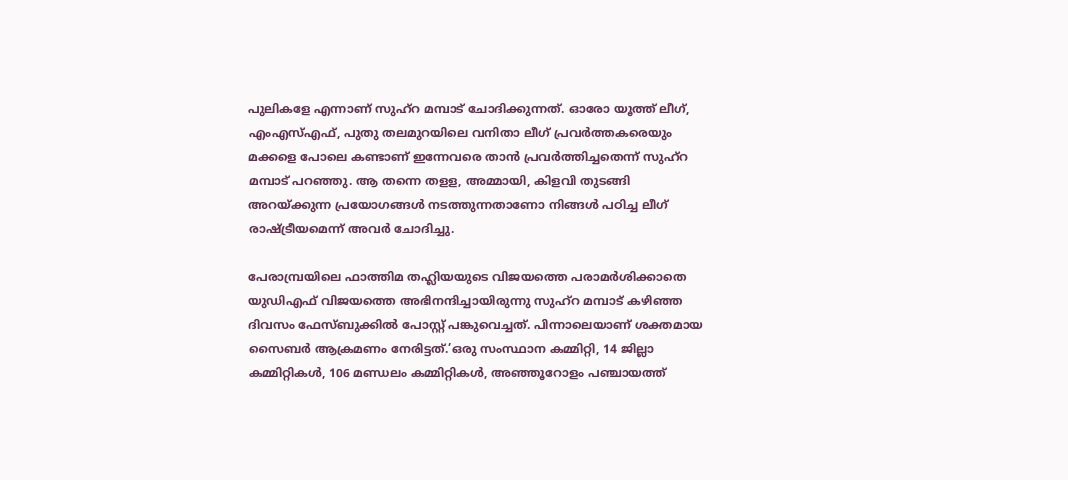പുലികളേ എന്നാണ് സുഹ്‌റ മമ്പാട് ചോദിക്കുന്നത്. ഓരോ യൂത്ത് ലീഗ്, എംഎസ്എഫ്, പുതു തലമുറയിലെ വനിതാ ലീഗ് പ്രവര്‍ത്തകരെയും മക്കളെ പോലെ കണ്ടാണ് ഇന്നേവരെ താന്‍ പ്രവര്‍ത്തിച്ചതെന്ന് സുഹ്‌റ മമ്പാട് പറഞ്ഞു. ആ തന്നെ തളള, അമ്മായി, കിളവി തുടങ്ങി അറയ്ക്കുന്ന പ്രയോഗങ്ങള്‍ നടത്തുന്നതാണോ നിങ്ങള്‍ പഠിച്ച ലീഗ് രാഷ്ട്രീയമെന്ന് അവര്‍ ചോദിച്ചു.

പേരാമ്പ്രയിലെ ഫാത്തിമ തഹ്ലിയയുടെ വിജയത്തെ പരാമർശിക്കാതെ യുഡിഎഫ് വിജയത്തെ അഭിനന്ദിച്ചായിരുന്നു സുഹ്റ മമ്പാട് കഴിഞ്ഞ ദിവസം ഫേസ്ബുക്കിൽ പോസ്റ്റ് പങ്കുവെച്ചത്. പിന്നാലെയാണ് ശക്തമായ സൈബർ ആക്രമണം നേരിട്ടത്.’ഒരു സംസ്ഥാന കമ്മിറ്റി, 14 ജില്ലാ കമ്മിറ്റികള്‍, 106 മണ്ഡലം കമ്മിറ്റികള്‍, അഞ്ഞൂറോളം പഞ്ചായത്ത്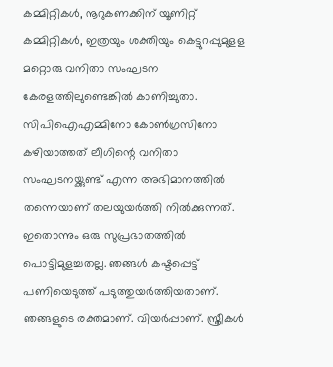കമ്മിറ്റികള്‍, നൂറുകണക്കിന് യൂണിറ്റ് കമ്മിറ്റികള്‍, ഇത്രയും ശക്തിയും കെട്ടുറപ്പുമുളള മറ്റൊരു വനിതാ സംഘടന കേരളത്തിലുണ്ടെങ്കില്‍ കാണിച്ചുതാ. സിപിഐഎമ്മിനോ കോണ്‍ഗ്രസിനോ കഴിയാത്തത് ലീഗിന്റെ വനിതാ സംഘടനയ്ക്കുണ്ട് എന്ന അഭിമാനത്തില്‍ തന്നെയാണ് തലയുയര്‍ത്തി നില്‍ക്കുന്നത്. ഇതൊന്നും ഒരു സുപ്രഭാതത്തില്‍ പൊട്ടിമുളച്ചതല്ല. ഞങ്ങള്‍ കഷ്ടപ്പെട്ട് പണിയെടുത്ത് പടുത്തുയര്‍ത്തിയതാണ്. ഞങ്ങളുടെ രക്തമാണ്. വിയര്‍പ്പാണ്. സ്ത്രീകള്‍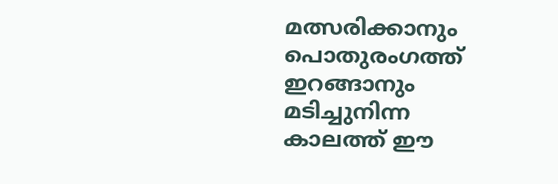മത്സരിക്കാനും പൊതുരംഗത്ത് ഇറങ്ങാനും മടിച്ചുനിന്ന കാലത്ത് ഈ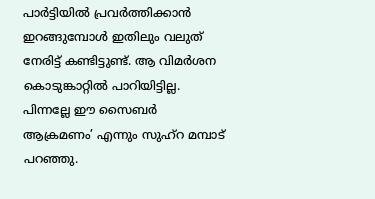പാര്‍ട്ടിയില്‍ പ്രവര്‍ത്തിക്കാന്‍ ഇറങ്ങുമ്പോള്‍ ഇതിലും വലുത് നേരിട്ട് കണ്ടിട്ടുണ്ട്. ആ വിമര്‍ശന കൊടുങ്കാറ്റില്‍ പാറിയിട്ടില്ല. പിന്നല്ലേ ഈ സൈബര്‍ ആക്രമണം’ എന്നും സുഹ്‌റ മമ്പാട് പറഞ്ഞു.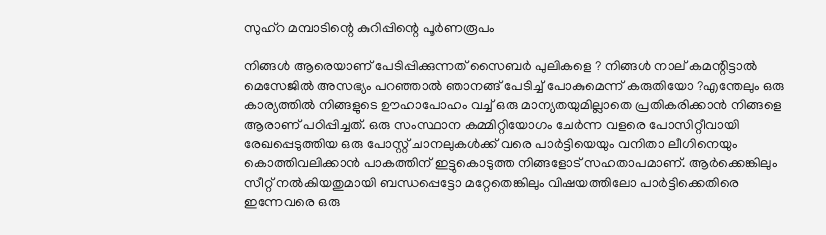സുഹ്‌റ മമ്പാടിന്റെ കുറിപ്പിന്റെ പൂര്‍ണരൂപം

നിങ്ങൾ ആരെയാണ്‌ പേടിപ്പിക്കുന്നത്‌ സൈബർ പുലികളെ ? നിങ്ങൾ നാല്‌ കമന്റിട്ടാൽ മെസേജിൽ അസഭ്യം പറഞ്ഞാൽ ഞാനങ്ങ്‌ പേടിച്ച്‌ പോകുമെന്ന് കരുതിയോ ?എന്തേലും ഒരു കാര്യത്തിൽ നിങ്ങളുടെ ഊഹാപോഹം വച്ച്‌ ഒരു മാന്യതയുമില്ലാതെ പ്രതികരിക്കാൻ നിങ്ങളെ ആരാണ്‌ പഠിപ്പിച്ചത്‌. ഒരു സംസ്ഥാന കമ്മിറ്റിയോഗം ചേർന്ന വളരെ പോസിറ്റീവായി രേഖപ്പെടുത്തിയ ഒരു പോസ്റ്റ്‌ ചാനലുകൾക്ക്‌ വരെ പാർട്ടിയെയും വനിതാ ലീഗിനെയും കൊത്തിവലിക്കാൻ പാകത്തിന്‌ ഇട്ടുകൊടുത്ത നിങ്ങളോട്‌ സഹതാപമാണ്‌. ആർക്കെങ്കിലും സീറ്റ്‌ നൽകിയതുമായി ബന്ധപ്പെട്ടോ മറ്റേതെങ്കിലും വിഷയത്തിലോ പാർട്ടിക്കെതിരെ ഇന്നേവരെ ഒരു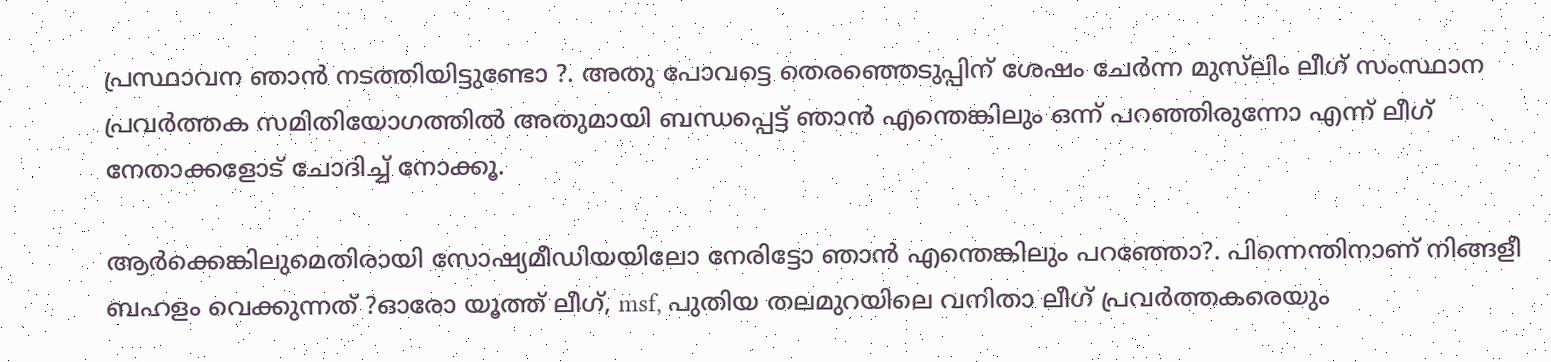പ്രസ്ഥാവന ഞാൻ നടത്തിയിട്ടുണ്ടോ ?. അതു പോവട്ടെ തെരഞ്ഞെടുപ്പിന്‌ ശേഷം ചേർന്ന മുസ്‌ലിം ലീഗ്‌ സംസ്ഥാന പ്രവർത്തക സമിതിയോഗത്തിൽ അതുമായി ബന്ധപ്പെട്ട്‌ ഞാൻ എന്തെങ്കിലും ഒന്ന് പറഞ്ഞിരുന്നോ എന്ന് ലീഗ്‌ നേതാക്കളോട്‌ ചോദിച്ച്‌ നോക്കൂ.

ആർക്കെങ്കിലുമെതിരായി സോഷ്യമീഡിയയിലോ നേരിട്ടോ ഞാൻ എന്തെങ്കിലും പറഞ്ഞോ?. പിന്നെന്തിനാണ്‌ നിങ്ങളീ ബഹളം വെക്കുന്നത്‌ ?ഓരോ യൂത്ത്‌ ലീഗ്, msf, പുതിയ തലമുറയിലെ വനിതാ ലീഗ്‌ പ്രവർത്തകരെയും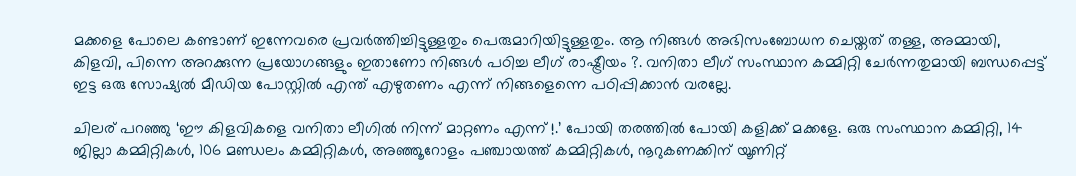മക്കളെ പോലെ കണ്ടാണ്‌ ഇന്നേവരെ പ്രവർത്തിച്ചിട്ടുള്ളതും പെരുമാറിയിട്ടുള്ളതും. ആ നിങ്ങൾ അഭിസംബോധന ചെയ്തത്‌ തള്ള, അമ്മായി, കിളവി, പിന്നെ അറക്കുന്ന പ്രയോഗങ്ങളും ഇതാണോ നിങ്ങൾ പഠിച്ച ലീഗ്‌ രാഷ്ട്രീയം ?. വനിതാ ലീഗ്‌ സംസ്ഥാന കമ്മിറ്റി ചേർന്നതുമായി ബന്ധപ്പെട്ട്‌ ഇട്ട ഒരു സോഷ്യൽ മീഡിയ പോസ്റ്റിൽ എന്ത്‌ എഴുതണം എന്ന് നിങ്ങളെന്നെ പഠിപ്പിക്കാൻ വരല്ലേ.

ചിലര്‌ പറഞ്ഞു ‘ഈ കിളവികളെ വനിതാ ലീഗിൽ നിന്ന് മാറ്റണം എന്ന് !.’ പോയി തരത്തിൽ പോയി കളിക്ക്‌ മക്കളേ. ഒരു സംസ്ഥാന കമ്മിറ്റി, 14 ജില്ലാ കമ്മിറ്റികൾ, 106 മണ്ഡലം കമ്മിറ്റികൾ, അഞ്ഞൂറോളം പഞ്ചായത്ത്‌ കമ്മിറ്റികൾ, നൂറുകണക്കിന്‌ യൂണിറ്റ്‌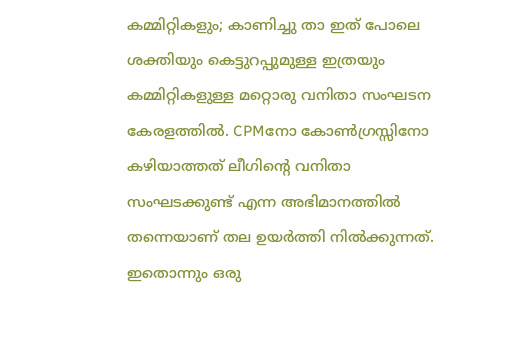കമ്മിറ്റികളും; കാണിച്ചു താ ഇത്‌ പോലെ ശക്തിയും കെട്ടുറപ്പുമുള്ള ഇത്രയും കമ്മിറ്റികളുള്ള മറ്റൊരു വനിതാ സംഘടന കേരളത്തിൽ. CPMനോ കോൺഗ്രസ്സിനോ കഴിയാത്തത്‌ ലീഗിന്റെ വനിതാ സംഘടക്കുണ്ട്‌ എന്ന അഭിമാനത്തിൽ തന്നെയാണ്‌ തല ഉയർത്തി നിൽക്കുന്നത്‌. ഇതൊന്നും ഒരു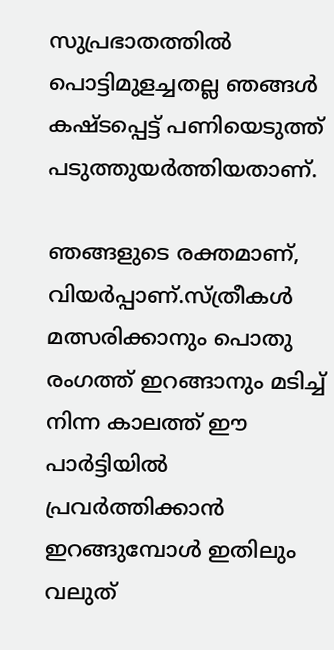സുപ്രഭാതത്തിൽ പൊട്ടിമുളച്ചതല്ല ഞങ്ങൾ കഷ്ടപ്പെട്ട്‌ പണിയെടുത്ത്‌ പടുത്തുയർത്തിയതാണ്‌.

ഞങ്ങളുടെ രക്തമാണ്‌, വിയർപ്പാണ്‌.സ്ത്രീകൾ മത്സരിക്കാനും പൊതു രംഗത്ത് ഇറങ്ങാനും മടിച്ച് നിന്ന കാലത്ത് ഈ പാർട്ടിയിൽ പ്രവർത്തിക്കാൻ ഇറങ്ങുമ്പോൾ ഇതിലും വലുത്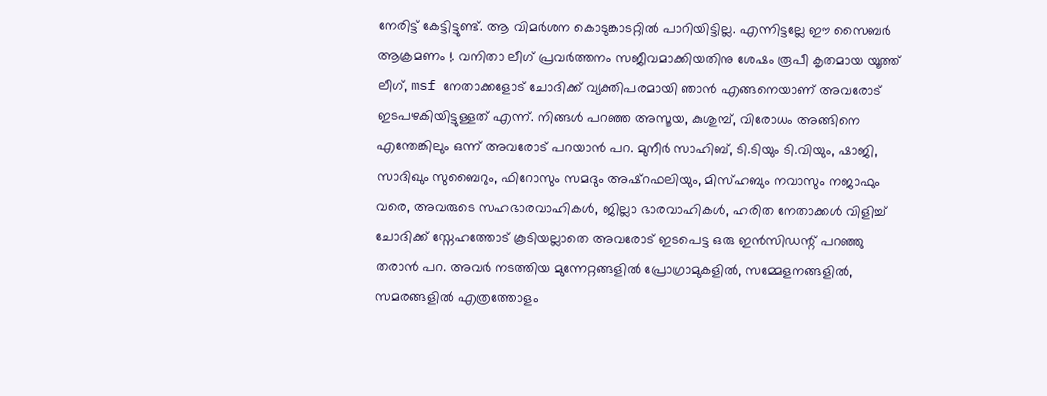നേരിട്ട് കേട്ടിട്ടുണ്ട്. ആ വിമർശന കൊടുങ്കാടറ്റിൽ പാറിയിട്ടില്ല. എന്നിട്ടല്ലേ ഈ സൈബർ ആക്രമണം !. വനിതാ ലീഗ്‌ പ്രവർത്തനം സജീവമാക്കിയതിനു ശേഷം രൂപീ കൃതമായ യൂത്ത്‌ ലീഗ്‌, msf നേതാക്കളോട്‌ ചോദിക്ക്‌ വ്യക്തിപരമായി ഞാൻ എങ്ങനെയാണ്‌ അവരോട്‌ ഇടപഴകിയിട്ടുള്ളത്‌ എന്ന്. നിങ്ങൾ പറഞ്ഞ അസൂയ, കുശുമ്പ്‌, വിരോധം അങ്ങിനെ എന്തേങ്കിലും ഒന്ന് അവരോട്‌ പറയാൻ പറ. മുനീർ സാഹിബ്‌, ടി.ടിയും ടി.വിയും, ഷാജി, സാദിഖും സുബൈറും, ഫിറോസും സമദും അഷ്‌റഫലിയും, മിസ്‌ഹബും നവാസും നജാഫും വരെ, അവരുടെ സഹഭാരവാഹികൾ, ജില്ലാ ഭാരവാഹികൾ, ഹരിത നേതാക്കൾ വിളിച്ച്‌ ചോദിക്ക്‌ സ്നേഹത്തോട്‌ കൂടിയല്ലാതെ അവരോട്‌ ഇടപെട്ട ഒരു ഇൻസിഡന്റ്‌ പറഞ്ഞു തരാൻ പറ. അവർ നടത്തിയ മുന്നേറ്റങ്ങളിൽ പ്രോഗ്രാമുകളിൽ, സമ്മേളനങ്ങളിൽ, സമരങ്ങളിൽ എത്രത്തോളം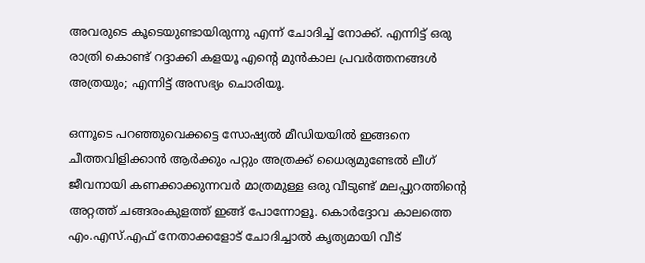അവരുടെ കൂടെയുണ്ടായിരുന്നു എന്ന് ചോദിച്ച്‌ നോക്ക്‌. എന്നിട്ട്‌ ഒരു രാത്രി കൊണ്ട്‌ റദ്ദാക്കി കളയൂ എന്റെ മുൻകാല പ്രവർത്തനങ്ങൾ അത്രയും; എന്നിട്ട്‌ അസഭ്യം ചൊരിയൂ.

ഒന്നൂടെ പറഞ്ഞുവെക്കട്ടെ സോഷ്യൽ മീഡിയയിൽ ഇങ്ങനെ ചീത്തവിളിക്കാൻ ആർക്കും പറ്റും അത്രക്ക്‌ ധൈര്യമുണ്ടേൽ ലീഗ്‌ ജീവനായി കണക്കാക്കുന്നവർ മാത്രമുള്ള ഒരു വീടുണ്ട്‌ മലപ്പുറത്തിന്റെ അറ്റത്ത്‌ ചങ്ങരംകുളത്ത്‌ ഇങ്ങ്‌ പോന്നോളൂ. കൊർദ്ദോവ കാലത്തെ എം.എസ്‌.എഫ്‌ നേതാക്കളോട്‌ ചോദിച്ചാൽ കൃത്യമായി വീട്‌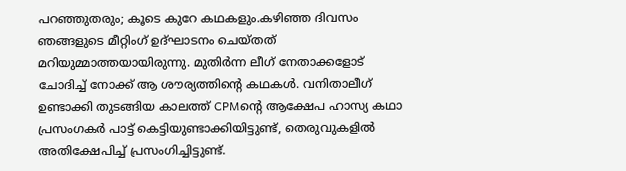പറഞ്ഞുതരും; കൂടെ കുറേ കഥകളും.കഴിഞ്ഞ ദിവസം ഞങ്ങളുടെ മീറ്റിംഗ്‌ ഉദ്‌ഘാടനം ചെയ്തത്‌ മറിയുമ്മാത്തയായിരുന്നു. മുതിർന്ന ലീഗ്‌ നേതാക്കളോട്‌ ചോദിച്ച്‌ നോക്ക്‌ ആ ശൗര്യത്തിന്റെ കഥകൾ. വനിതാലീഗ്‌ ഉണ്ടാക്കി തുടങ്ങിയ കാലത്ത്‌ CPMന്റെ ആക്ഷേപ ഹാസ്യ കഥാ പ്രസംഗകർ പാട്ട്‌ കെട്ടിയുണ്ടാക്കിയിട്ടുണ്ട്‌, തെരുവുകളിൽ അതിക്ഷേപിച്ച്‌ പ്രസംഗിച്ചിട്ടുണ്ട്‌.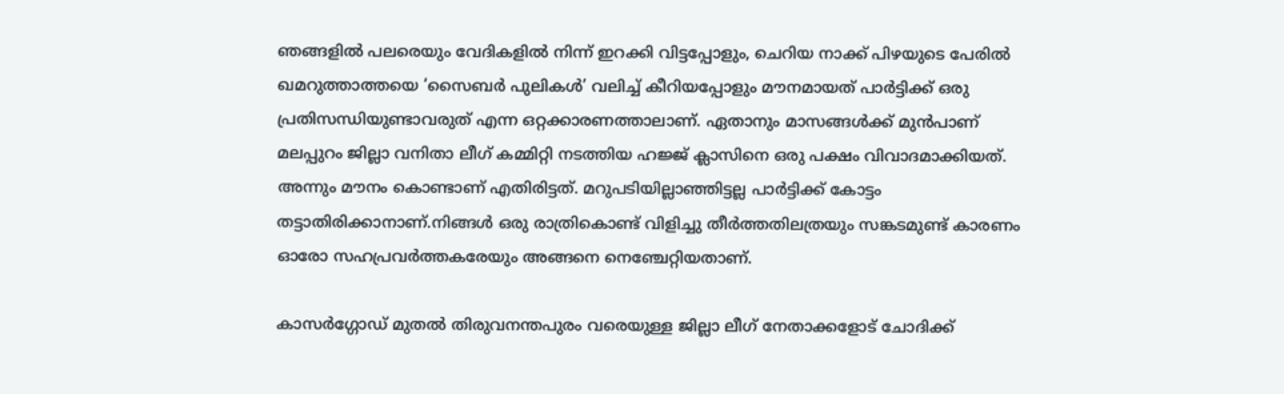ഞങ്ങളിൽ പലരെയും വേദികളിൽ നിന്ന് ഇറക്കി വിട്ടപ്പോളും, ചെറിയ നാക്ക്‌ പിഴയുടെ പേരിൽ ഖമറുത്താത്തയെ ‘സൈബർ പുലികൾ’ വലിച്ച്‌ കീറിയപ്പോളും മൗനമായത്‌ പാർട്ടിക്ക്‌ ഒരു പ്രതിസന്ധിയുണ്ടാവരുത്‌ എന്ന ഒറ്റക്കാരണത്താലാണ്‌. ഏതാനും മാസങ്ങൾക്ക്‌ മുൻപാണ്‌ മലപ്പുറം ജില്ലാ വനിതാ ലീഗ്‌ കമ്മിറ്റി നടത്തിയ ഹജ്ജ്‌ ക്ലാസിനെ ഒരു പക്ഷം വിവാദമാക്കിയത്‌. അന്നും മൗനം കൊണ്ടാണ്‌ എതിരിട്ടത്‌. മറുപടിയില്ലാഞ്ഞിട്ടല്ല പാർട്ടിക്ക്‌ കോട്ടം തട്ടാതിരിക്കാനാണ്‌.നിങ്ങൾ ഒരു രാത്രികൊണ്ട്‌ വിളിച്ചു തീർത്തതിലത്രയും സങ്കടമുണ്ട്‌ കാരണം ഓരോ സഹപ്രവർത്തകരേയും അങ്ങനെ നെഞ്ചേറ്റിയതാണ്‌.

കാസർഗ്ഗോഡ്‌ മുതൽ തിരുവനന്തപുരം വരെയുള്ള ജില്ലാ ലീഗ്‌ നേതാക്കളോട്‌ ചോദിക്ക്‌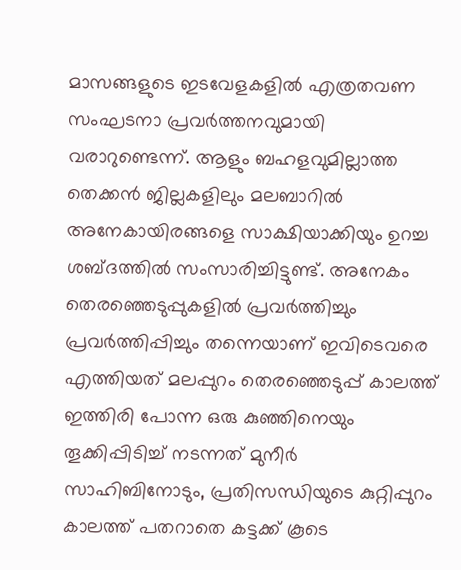മാസങ്ങളുടെ ഇടവേളകളിൽ എത്രതവണ സംഘടനാ പ്രവർത്തനവുമായി വരാറുണ്ടെന്ന്. ആളും ബഹളവുമില്ലാത്ത തെക്കൻ ജില്ലകളിലും മലബാറിൽ അനേകായിരങ്ങളെ സാക്ഷിയാക്കിയും ഉറച്ച ശബ്ദത്തിൽ സംസാരിച്ചിട്ടുണ്ട്‌. അനേകം തെരഞ്ഞെടുപ്പുകളിൽ പ്രവർത്തിച്ചും പ്രവർത്തിപ്പിച്ചും തന്നെയാണ്‌ ഇവിടെവരെ എത്തിയത്‌ മലപ്പുറം തെരഞ്ഞെടുപ്പ്‌ കാലത്ത്‌ ഇത്തിരി പോന്ന ഒരു കുഞ്ഞിനെയും തൂക്കിപ്പിടിച്ച്‌ നടന്നത്‌ മുനീർ സാഹിബിനോടും, പ്രതിസന്ധിയുടെ കുറ്റിപ്പുറം കാലത്ത്‌ പതറാതെ കട്ടക്ക്‌ കൂടെ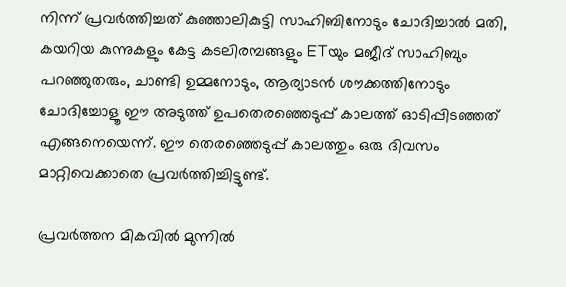നിന്ന് പ്രവർത്തിച്ചത്‌ കുഞ്ഞാലികുട്ടി സാഹിബിനോടും ചോദിച്ചാൽ മതി, കയറിയ കുന്നുകളും കേട്ട കടലിരമ്പങ്ങളും ETയും മജീദ്‌ സാഹിബും പറഞ്ഞുതരും, ചാണ്ടി ഉമ്മനോടും, ആര്യാടൻ ശൗക്കത്തിനോടും ചോദിച്ചോളൂ ഈ അടുത്ത്‌ ഉപതെരഞ്ഞെടുപ്പ്‌ കാലത്ത്‌ ഓടിപ്പിടഞ്ഞത്‌ എങ്ങനെയെന്ന്. ഈ തെരഞ്ഞെടുപ്പ്‌ കാലത്തും ഒരു ദിവസം മാറ്റിവെക്കാതെ പ്രവർത്തിച്ചിട്ടുണ്ട്‌.

പ്രവർത്തന മികവിൽ മുന്നിൽ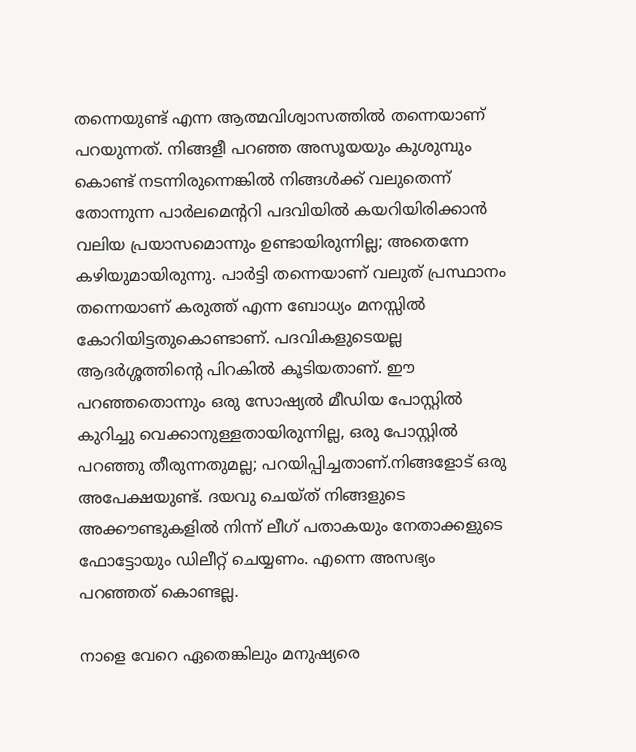തന്നെയുണ്ട്‌ എന്ന ആത്മവിശ്വാസത്തിൽ തന്നെയാണ്‌ പറയുന്നത്‌. നിങ്ങളീ പറഞ്ഞ അസൂയയും കുശുമ്പും കൊണ്ട്‌ നടന്നിരുന്നെങ്കിൽ നിങ്ങൾക്ക്‌ വലുതെന്ന് തോന്നുന്ന പാർലമെന്ററി പദവിയിൽ കയറിയിരിക്കാൻ വലിയ പ്രയാസമൊന്നും ഉണ്ടായിരുന്നില്ല; അതെന്നേ കഴിയുമായിരുന്നു. പാർട്ടി തന്നെയാണ്‌ വലുത്‌ പ്രസ്ഥാനം തന്നെയാണ്‌ കരുത്ത് എന്ന ബോധ്യം മനസ്സിൽ കോറിയിട്ടതുകൊണ്ടാണ്‌. പദവികളുടെയല്ല ആദർശ്ശത്തിന്റെ പിറകിൽ കൂടിയതാണ്‌‌. ഈ പറഞ്ഞതൊന്നും ഒരു സോഷ്യൽ മീഡിയ പോസ്റ്റിൽ കുറിച്ചു വെക്കാനുള്ളതായിരുന്നില്ല, ഒരു പോസ്റ്റിൽ പറഞ്ഞു തീരുന്നതുമല്ല; പറയിപ്പിച്ചതാണ്‌.നിങ്ങളോട് ഒരു അപേക്ഷയുണ്ട്. ദയവു ചെയ്ത് നിങ്ങളുടെ അക്കൗണ്ടുകളിൽ നിന്ന് ലീഗ് പതാകയും നേതാക്കളുടെ ഫോട്ടോയും ഡിലീറ്റ് ചെയ്യണം. എന്നെ അസഭ്യം പറഞ്ഞത് കൊണ്ടല്ല.

നാളെ വേറെ ഏതെങ്കിലും മനുഷ്യരെ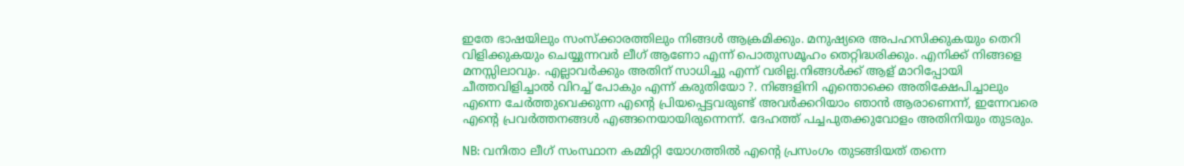ഇതേ ഭാഷയിലും സംസ്ക്കാരത്തിലും നിങ്ങൾ ആക്രമിക്കും. മനുഷ്യരെ അപഹസിക്കുകയും തെറി വിളിക്കുകയും ചെയ്യുന്നവർ ലീഗ് ആണോ എന്ന് പൊതുസമൂഹം തെറ്റിദ്ധരിക്കും. എനിക്ക് നിങ്ങളെ മനസ്സിലാവും. എല്ലാവർക്കും അതിന് സാധിച്ചു എന്ന് വരില്ല.നിങ്ങൾക്ക്‌ ആള്‌ മാറിപ്പോയി ചീത്തവിളിച്ചാൽ വിറച്ച്‌ പോകും എന്ന് കരുതിയോ ?. നിങ്ങളിനി എന്തൊക്കെ അതിക്ഷേപിച്ചാലും എന്നെ ചേർത്തുവെക്കുന്ന എന്റെ പ്രിയപ്പെട്ടവരുണ്ട്‌ അവർക്കറിയാം ഞാൻ ആരാണെന്ന്, ഇന്നേവരെ എന്റെ പ്രവർത്തനങ്ങൾ എങ്ങനെയായിരുന്നെന്ന്. ദേഹത്ത്‌ പച്ചപുതക്കുവോളം അതിനിയും തുടരും.

NB: വനിതാ ലീഗ്‌ സംസ്ഥാന കമ്മിറ്റി യോഗത്തിൽ എന്റെ പ്രസംഗം തുടങ്ങിയത്‌ തന്നെ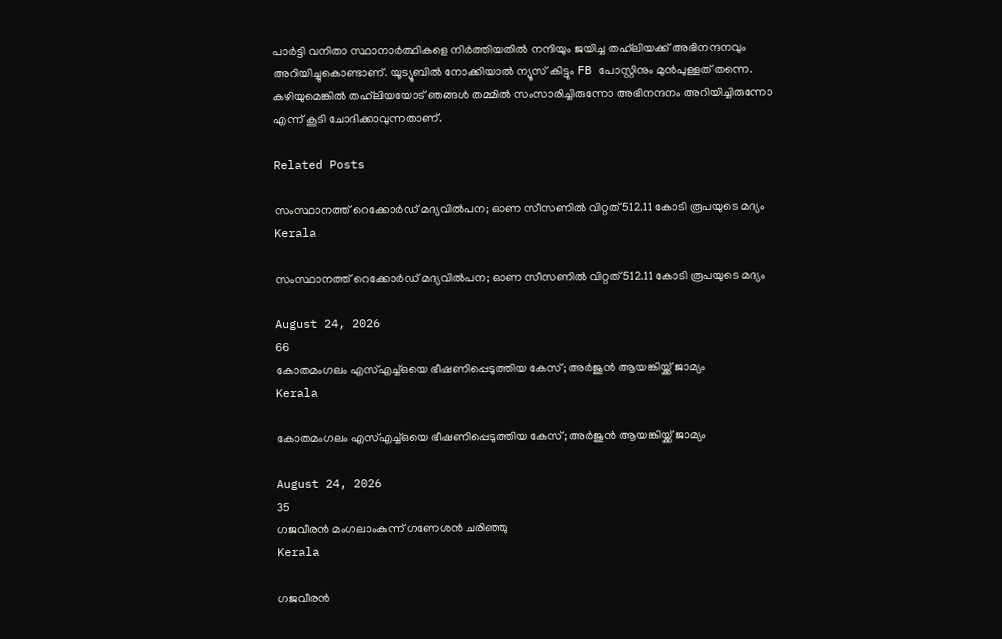പാർട്ടി വനിതാ സ്ഥാനാർത്ഥികളെ നിർത്തിയതിൽ നന്ദിയും ജയിച്ച തഹ്‌ലിയക്ക്‌‌ അഭിനന്ദനവും അറിയിച്ചുകൊണ്ടാണ്‌. യൂട്യൂബിൽ നോക്കിയാൽ ന്യൂസ്‌ കിട്ടും FB പോസ്റ്റിനും മുൻപുള്ളത്‌ തന്നെ. കഴിയുമെങ്കിൽ തഹ്‌ലിയയോട്‌ ഞങ്ങൾ തമ്മിൽ സംസാരിച്ചിരുന്നോ അഭിനന്ദനം അറിയിച്ചിരുന്നോ എന്ന് കൂടി ചോദിക്കാവുന്നതാണ്‌.

Related Posts

സംസ്ഥാനത്ത് റെക്കോര്‍ഡ് മദ്യവില്‍പന; ഓണ സീസണിൽ വിറ്റത് 512.11 കോടി രൂപയുടെ മദ്യം
Kerala

സംസ്ഥാനത്ത് റെക്കോര്‍ഡ് മദ്യവില്‍പന; ഓണ സീസണിൽ വിറ്റത് 512.11 കോടി രൂപയുടെ മദ്യം

August 24, 2026
66
കോതമംഗലം എസ്എച്ച്ഒയെ ഭീഷണിപ്പെടുത്തിയ കേസ്; അർജുൻ ആയങ്കിയ്ക്ക് ജാമ്യം
Kerala

കോതമംഗലം എസ്എച്ച്ഒയെ ഭീഷണിപ്പെടുത്തിയ കേസ്; അർജുൻ ആയങ്കിയ്ക്ക് ജാമ്യം

August 24, 2026
35
ഗജവീരന്‍ മംഗലാംകുന്ന് ഗണേശന്‍ ചരിഞ്ഞു
Kerala

ഗജവീരന്‍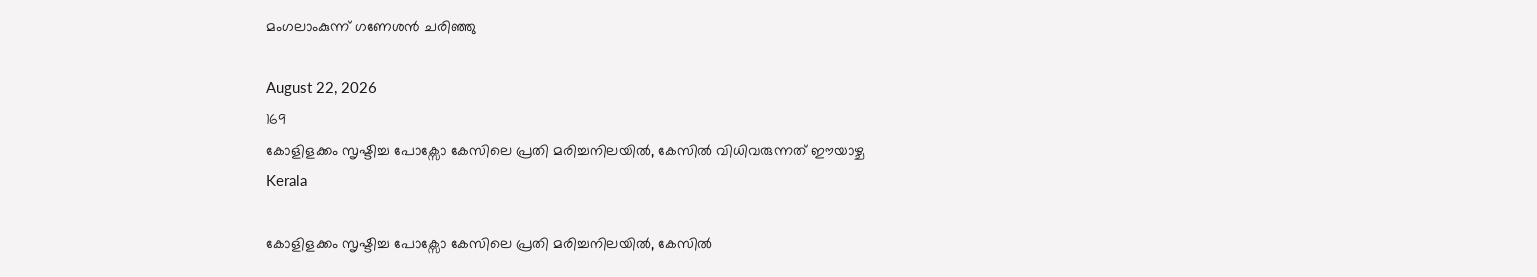മംഗലാംകുന്ന് ഗണേശന്‍ ചരിഞ്ഞു

August 22, 2026
169
കോളിളക്കം സൃഷ്ടിച്ച പോക്സോ കേസിലെ പ്രതി മരിച്ചനിലയിൽ, കേസിൽ വിധിവരുന്നത് ഈയാഴ്ച
Kerala

കോളിളക്കം സൃഷ്ടിച്ച പോക്സോ കേസിലെ പ്രതി മരിച്ചനിലയിൽ, കേസിൽ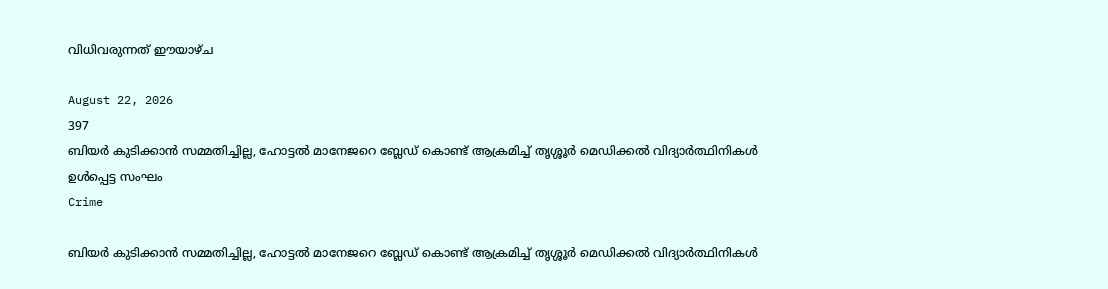വിധിവരുന്നത് ഈയാഴ്ച

August 22, 2026
397
ബിയർ കുടിക്കാൻ സമ്മതിച്ചില്ല, ഹോട്ടൽ മാനേജറെ ബ്ലേഡ് കൊണ്ട് ആക്രമിച്ച് തൃശ്ശൂർ മെഡിക്കൽ വിദ്യാർത്ഥിനികൾ ഉൾപ്പെട്ട സംഘം
Crime

ബിയർ കുടിക്കാൻ സമ്മതിച്ചില്ല, ഹോട്ടൽ മാനേജറെ ബ്ലേഡ് കൊണ്ട് ആക്രമിച്ച് തൃശ്ശൂർ മെഡിക്കൽ വിദ്യാർത്ഥിനികൾ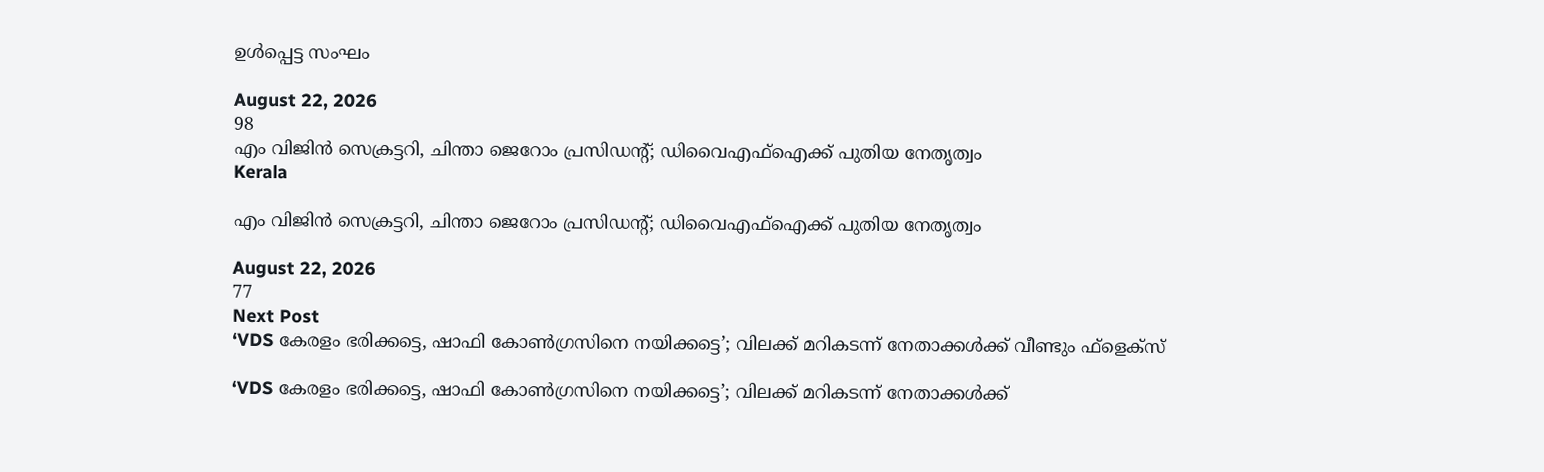ഉൾപ്പെട്ട സംഘം

August 22, 2026
98
എം വിജിന്‍ സെക്രട്ടറി, ചിന്താ ജെറോം പ്രസിഡന്റ്; ഡിവൈഎഫ്‌ഐക്ക് പുതിയ നേതൃത്വം
Kerala

എം വിജിന്‍ സെക്രട്ടറി, ചിന്താ ജെറോം പ്രസിഡന്റ്; ഡിവൈഎഫ്‌ഐക്ക് പുതിയ നേതൃത്വം

August 22, 2026
77
Next Post
‘VDS കേരളം ഭരിക്കട്ടെ, ഷാഫി കോൺഗ്രസിനെ നയിക്കട്ടെ’; വിലക്ക് മറികടന്ന് നേതാക്കൾക്ക് വീണ്ടും ഫ്ളെക്സ്

‘VDS കേരളം ഭരിക്കട്ടെ, ഷാഫി കോൺഗ്രസിനെ നയിക്കട്ടെ’; വിലക്ക് മറികടന്ന് നേതാക്കൾക്ക്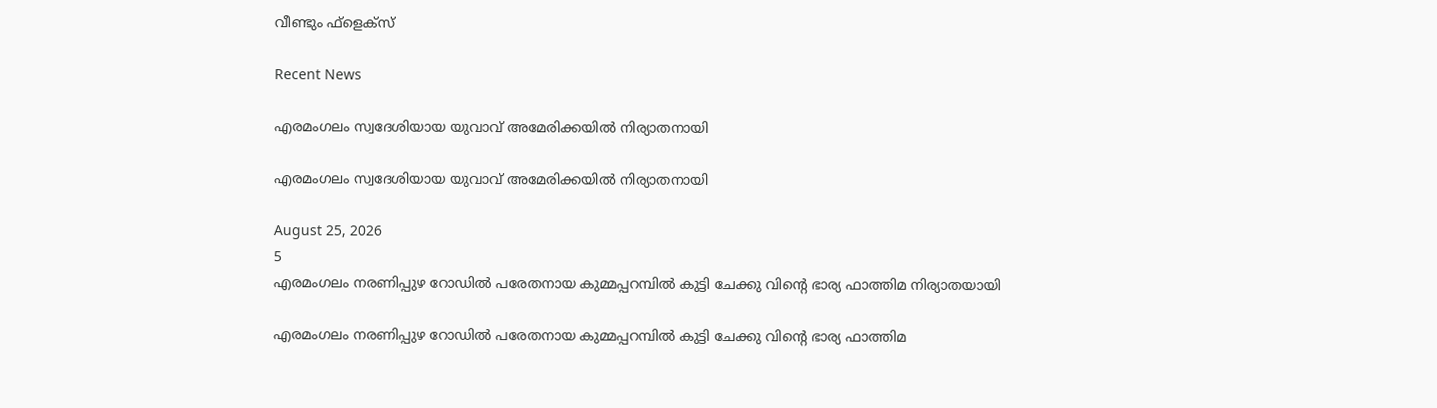വീണ്ടും ഫ്ളെക്സ്

Recent News

എരമംഗലം സ്വദേശിയായ യുവാവ് അമേരിക്കയിൽ നിര്യാതനായി

എരമംഗലം സ്വദേശിയായ യുവാവ് അമേരിക്കയിൽ നിര്യാതനായി

August 25, 2026
5
എരമംഗലം നരണിപ്പുഴ റോഡിൽ പരേതനായ കുമ്മപ്പറമ്പിൽ കുട്ടി ചേക്കു വിന്റെ ഭാര്യ ഫാത്തിമ നിര്യാതയായി

എരമംഗലം നരണിപ്പുഴ റോഡിൽ പരേതനായ കുമ്മപ്പറമ്പിൽ കുട്ടി ചേക്കു വിന്റെ ഭാര്യ ഫാത്തിമ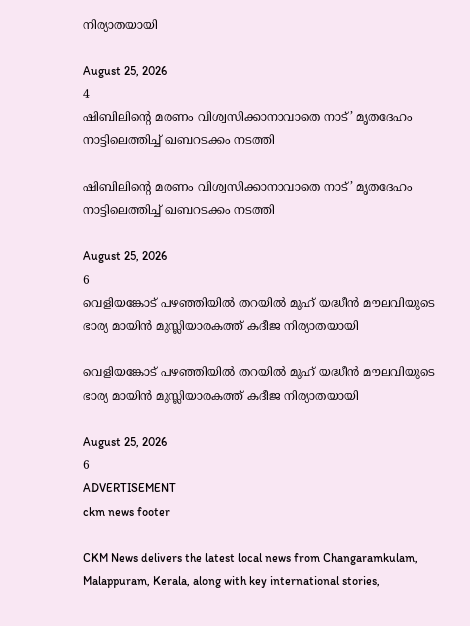നിര്യാതയായി

August 25, 2026
4
ഷിബിലിന്റെ മരണം വിശ്വസിക്കാനാവാതെ നാട്’ മൃതദേഹം നാട്ടിലെത്തിച്ച് ഖബറടക്കം നടത്തി

ഷിബിലിന്റെ മരണം വിശ്വസിക്കാനാവാതെ നാട്’ മൃതദേഹം നാട്ടിലെത്തിച്ച് ഖബറടക്കം നടത്തി

August 25, 2026
6
വെളിയങ്കോട് പഴഞ്ഞിയിൽ തറയിൽ മുഹ് യദ്ധീൻ മൗലവിയുടെ ഭാര്യ മായിൻ മുസ്ലിയാരകത്ത് കദീജ നിര്യാതയായി

വെളിയങ്കോട് പഴഞ്ഞിയിൽ തറയിൽ മുഹ് യദ്ധീൻ മൗലവിയുടെ ഭാര്യ മായിൻ മുസ്ലിയാരകത്ത് കദീജ നിര്യാതയായി

August 25, 2026
6
ADVERTISEMENT
ckm news footer

CKM News delivers the latest local news from Changaramkulam, Malappuram, Kerala, along with key international stories,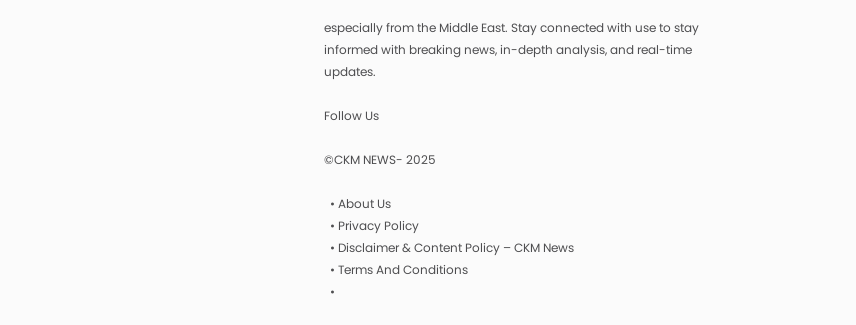especially from the Middle East. Stay connected with use to stay informed with breaking news, in-depth analysis, and real-time updates.

Follow Us

©CKM NEWS- 2025

  • About Us
  • Privacy Policy
  • Disclaimer & Content Policy – CKM News
  • Terms And Conditions
  •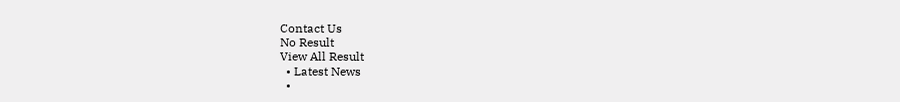Contact Us
No Result
View All Result
  • Latest News
  •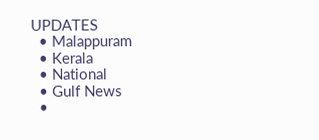UPDATES
  • Malappuram
  • Kerala
  • National
  • Gulf News
  •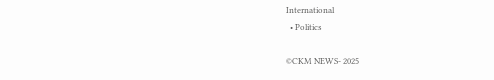International
  • Politics

©CKM NEWS- 2025